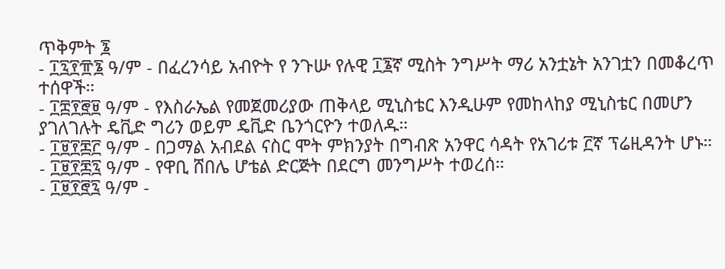ጥቅምት ፮
- ፲፯፻፹፮ ዓ/ም - በፈረንሳይ አብዮት የ ንጉሡ የሉዊ ፲፮ኛ ሚስት ንግሥት ማሪ አንቷኔት አንገቷን በመቆረጥ ተሰዋች።
- ፲፰፻፸፱ ዓ/ም - የእስራኤል የመጀመሪያው ጠቅላይ ሚኒስቴር እንዲሁም የመከላከያ ሚኒስቴር በመሆን ያገለገሉት ዴቪድ ግሪን ወይም ዴቪድ ቤንጎርዮን ተወለዱ።
- ፲፱፻፷፫ ዓ/ም - በጋማል አብደል ናስር ሞት ምክንያት በግብጽ አንዋር ሳዳት የአገሪቱ ፫ኛ ፕሬዚዳንት ሆኑ።
- ፲፱፻፷፯ ዓ/ም - የዋቢ ሸበሌ ሆቴል ድርጅት በደርግ መንግሥት ተወረሰ።
- ፲፱፻፸፯ ዓ/ም -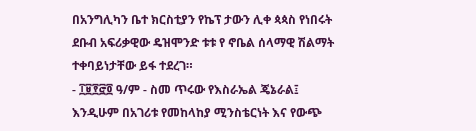በአንግሊካን ቤተ ክርስቲያን የኬፕ ታውን ሊቀ ጳጳስ የነበሩት ደቡብ አፍሪቃዊው ዴዝሞንድ ቱቱ የ ኖቤል ሰላማዊ ሽልማት ተቀባይነታቸው ይፋ ተደረገ።
- ፲፱፻፸፬ ዓ/ም - ስመ ጥሩው የእስራኤል ጄኔራል፤ እንዲሁም በአገሪቱ የመከላከያ ሚንስቴርነት እና የውጭ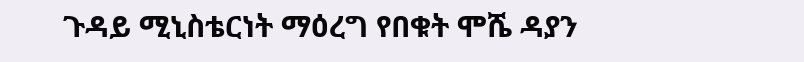ጉዳይ ሚኒስቴርነት ማዕረግ የበቁት ሞሼ ዳያን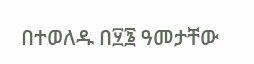በተወለዱ በ፶፮ ዓመታቸው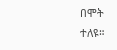በሞት ተለዩ።